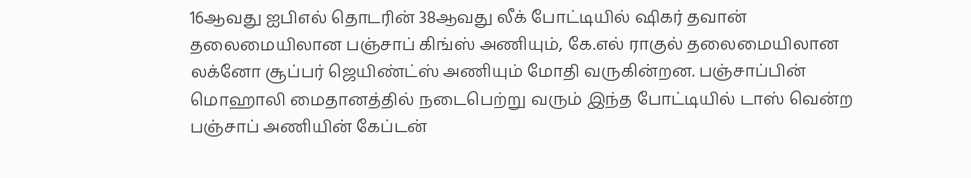16ஆவது ஐபிஎல் தொடரின் 38ஆவது லீக் போட்டியில் ஷிகர் தவான் தலைமையிலான பஞ்சாப் கிங்ஸ் அணியும், கே.எல் ராகுல் தலைமையிலான லக்னோ சூப்பர் ஜெயிண்ட்ஸ் அணியும் மோதி வருகின்றன. பஞ்சாப்பின் மொஹாலி மைதானத்தில் நடைபெற்று வரும் இந்த போட்டியில் டாஸ் வென்ற பஞ்சாப் அணியின் கேப்டன்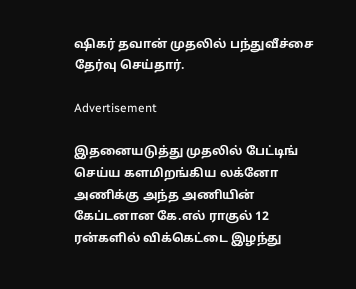ஷிகர் தவான் முதலில் பந்துவீச்சை தேர்வு செய்தார்.

Advertisement

இதனையடுத்து முதலில் பேட்டிங் செய்ய களமிறங்கிய லக்னோ அணிக்கு அந்த அணியின் கேப்டனான கே.எல் ராகுல் 12 ரன்களில் விக்கெட்டை இழந்து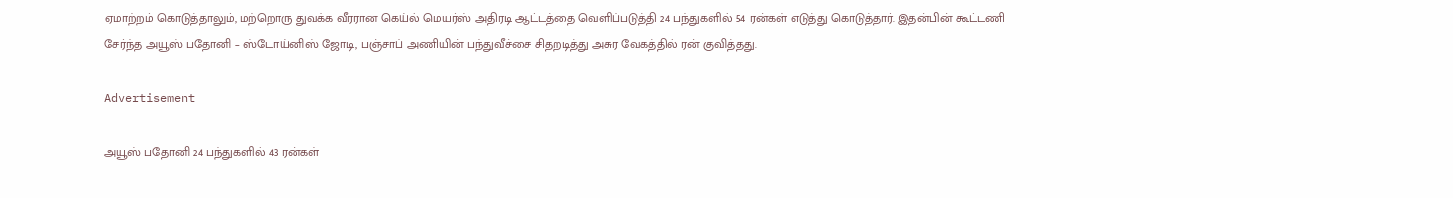ஏமாற்றம் கொடுத்தாலும், மற்றொரு துவக்க வீரரான கெய்ல் மெயர்ஸ் அதிரடி ஆட்டத்தை வெளிப்படுத்தி 24 பந்துகளில் 54 ரன்கள் எடுத்து கொடுத்தார். இதன்பின் கூட்டணி சேர்ந்த அயூஸ் பதோனி – ஸ்டோய்னிஸ் ஜோடி, பஞ்சாப் அணியின் பந்துவீச்சை சிதறடித்து அசுர வேகத்தில் ரன் குவித்தது.

Advertisement

அயூஸ் பதோனி 24 பந்துகளில் 43 ரன்கள்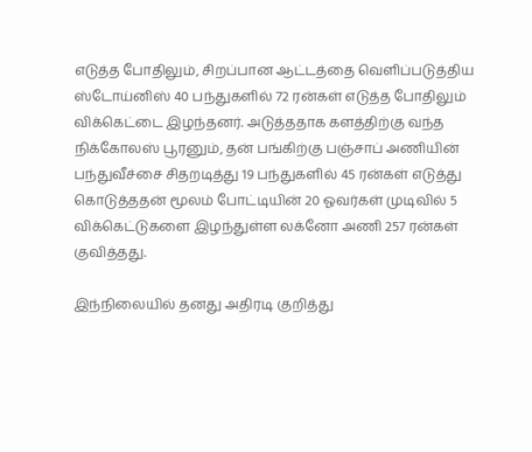எடுத்த போதிலும், சிறப்பான ஆட்டத்தை வெளிப்படுத்திய ஸ்டோய்னிஸ் 40 பந்துகளில் 72 ரன்கள் எடுத்த போதிலும் விக்கெட்டை இழந்தனர். அடுத்ததாக களத்திற்கு வந்த நிக்கோலஸ் பூரனும், தன் பங்கிற்கு பஞ்சாப் அணியின் பந்துவீச்சை சிதறடித்து 19 பந்துகளில் 45 ரன்கள் எடுத்து கொடுத்ததன் மூலம் போட்டியின் 20 ஓவர்கள் முடிவில் 5 விக்கெட்டுகளை இழந்துள்ள லக்னோ அணி 257 ரன்கள் குவித்தது.

இந்நிலையில் தனது அதிரடி குறித்து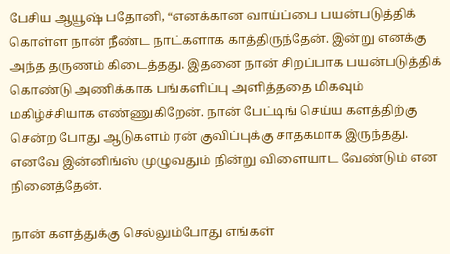பேசிய ஆயூஷ் பதோனி, “எனக்கான வாய்ப்பை பயன்படுத்திக் கொள்ள நான் நீண்ட நாட்களாக காத்திருந்தேன். இன்று எனக்கு அந்த தருணம் கிடைத்தது. இதனை நான் சிறப்பாக பயன்படுத்திக் கொண்டு அணிக்காக பங்களிப்பு அளித்ததை மிகவும் மகிழ்ச்சியாக எண்ணுகிறேன். நான் பேட்டிங் செய்ய களத்திற்கு சென்ற போது ஆடுகளம் ரன் குவிப்புக்கு சாதகமாக இருந்தது. எனவே இன்னிங்ஸ் முழுவதும் நின்று விளையாட வேண்டும் என நினைத்தேன்.

நான் களத்துக்கு செல்லும்போது எங்கள்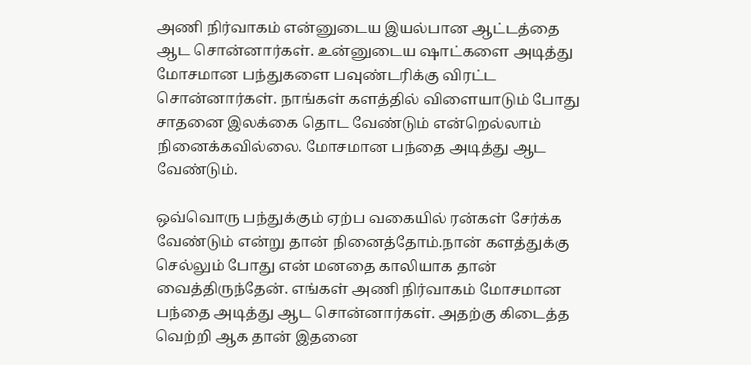அணி நிர்வாகம் என்னுடைய இயல்பான ஆட்டத்தை ஆட சொன்னார்கள். உன்னுடைய ஷாட்களை அடித்து மோசமான பந்துகளை பவுண்டரிக்கு விரட்ட சொன்னார்கள். நாங்கள் களத்தில் விளையாடும் போது சாதனை இலக்கை தொட வேண்டும் என்றெல்லாம் நினைக்கவில்லை. மோசமான பந்தை அடித்து ஆட வேண்டும்.

ஒவ்வொரு பந்துக்கும் ஏற்ப வகையில் ரன்கள் சேர்க்க வேண்டும் என்று தான் நினைத்தோம்.நான் களத்துக்கு செல்லும் போது என் மனதை காலியாக தான் வைத்திருந்தேன். எங்கள் அணி நிர்வாகம் மோசமான பந்தை அடித்து ஆட சொன்னார்கள். அதற்கு கிடைத்த வெற்றி ஆக தான் இதனை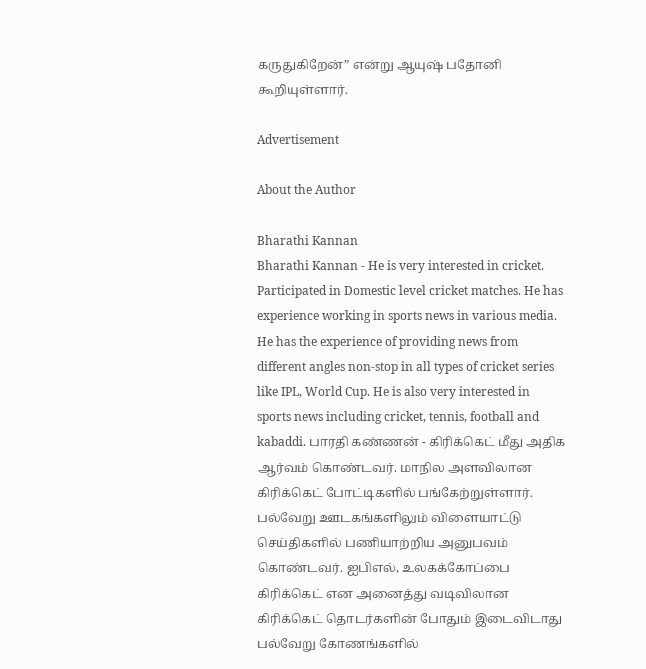கருதுகிறேன்” என்று ஆயுஷ் பதோனி கூறியுள்ளார்.

Advertisement

About the Author

Bharathi Kannan
Bharathi Kannan - He is very interested in cricket. Participated in Domestic level cricket matches. He has experience working in sports news in various media. He has the experience of providing news from different angles non-stop in all types of cricket series like IPL, World Cup. He is also very interested in sports news including cricket, tennis, football and kabaddi. பாரதி கண்ணன் - கிரிக்கெட் மீது அதிக ஆர்வம் கொண்டவர். மாநில அளவிலான கிரிக்கெட் போட்டிகளில் பங்கேற்றுள்ளார். பல்வேறு ஊடகங்களிலும் விளையாட்டு செய்திகளில் பணியாற்றிய அனுபவம் கொண்டவர். ஐபிஎல், உலகக்கோப்பை கிரிக்கெட் என அனைத்து வடிவிலான கிரிக்கெட் தொடர்களின் போதும் இடைவிடாது பல்வேறு கோணங்களில்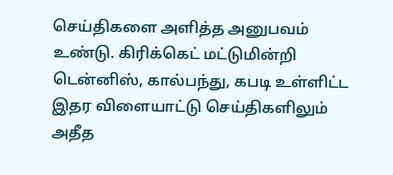செய்திகளை அளித்த அனுபவம் உண்டு. கிரிக்கெட் மட்டுமின்றி டென்னிஸ், கால்பந்து, கபடி உள்ளிட்ட இதர விளையாட்டு செய்திகளிலும் அதீத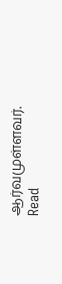ஆர்வமுள்ளவர். Read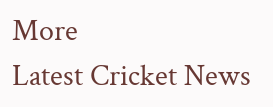More
Latest Cricket News